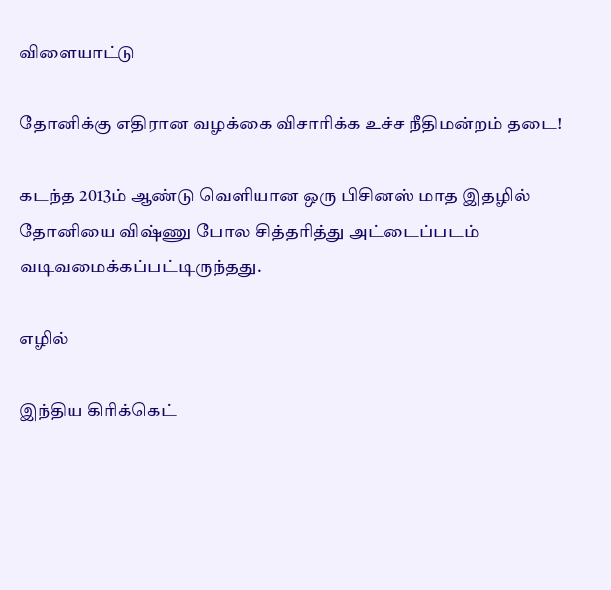விளையாட்டு

தோனிக்கு எதிரான வழக்கை விசாரிக்க உச்ச நீதிமன்றம் தடை!

கடந்த 2013ம் ஆண்டு வெளியான ஒரு பிசினஸ் மாத இதழில் தோனியை விஷ்ணு போல சித்தரித்து அட்டைப்படம் வடிவமைக்கப்பட்டிருந்தது.

எழில்

இந்திய கிரிக்கெட்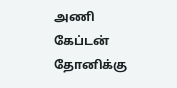அணி கேப்டன் தோனிக்கு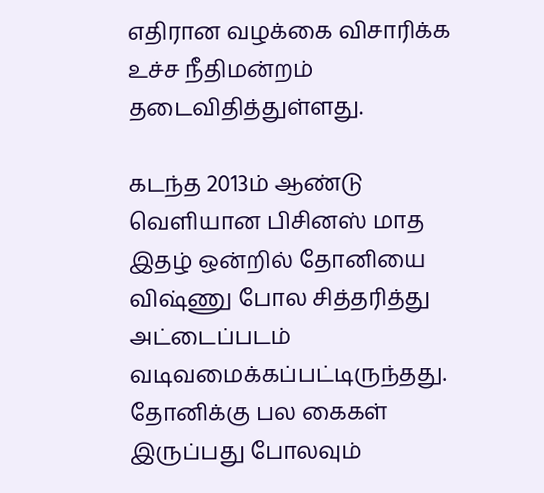எதிரான வழக்கை விசாரிக்க உச்ச நீதிமன்றம் தடைவிதித்துள்ளது.

கடந்த 2013ம் ஆண்டு வெளியான பிசினஸ் மாத இதழ் ஒன்றில் தோனியை விஷ்ணு போல சித்தரித்து அட்டைப்படம் வடிவமைக்கப்பட்டிருந்தது. தோனிக்கு பல கைகள் இருப்பது போலவும்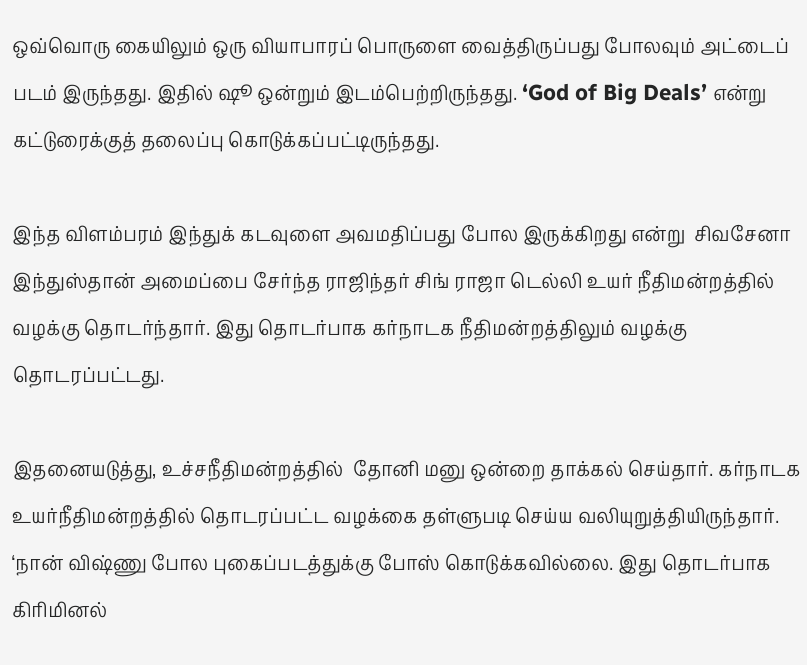ஒவ்வொரு கையிலும் ஒரு வியாபாரப் பொருளை வைத்திருப்பது போலவும் அட்டைப் படம் இருந்தது. இதில் ஷூ ஒன்றும் இடம்பெற்றிருந்தது. ‘God of Big Deals’ என்று கட்டுரைக்குத் தலைப்பு கொடுக்கப்பட்டிருந்தது.

இந்த விளம்பரம் இந்துக் கடவுளை அவமதிப்பது போல இருக்கிறது என்று  சிவசேனா இந்துஸ்தான் அமைப்பை சேர்ந்த ராஜிந்தர் சிங் ராஜா டெல்லி உயர் நீதிமன்றத்தில் வழக்கு தொடர்ந்தார். இது தொடர்பாக கர்நாடக நீதிமன்றத்திலும் வழக்கு தொடரப்பட்டது.

இதனையடுத்து, உச்சநீதிமன்றத்தில்  தோனி மனு ஒன்றை தாக்கல் செய்தார். கர்நாடக உயர்நீதிமன்றத்தில் தொடரப்பட்ட வழக்கை தள்ளுபடி செய்ய வலியுறுத்தியிருந்தார். ‘நான் விஷ்ணு போல புகைப்படத்துக்கு போஸ் கொடுக்கவில்லை. இது தொடர்பாக கிரிமினல்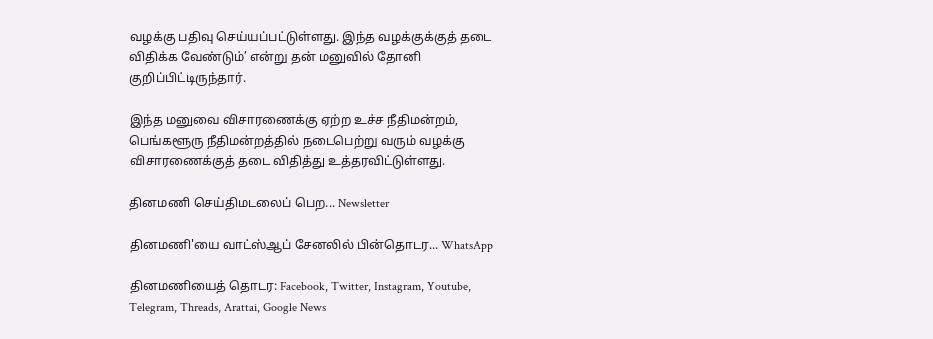வழக்கு பதிவு செய்யப்பட்டுள்ளது. இந்த வழக்குக்குத் தடை விதிக்க வேண்டும்’ என்று தன் மனுவில் தோனி குறிப்பிட்டிருந்தார்.

இந்த மனுவை விசாரணைக்கு ஏற்ற உச்ச நீதிமன்றம், பெங்களூரு நீதிமன்றத்தில் நடைபெற்று வரும் வழக்கு விசாரணைக்குத் தடை விதித்து உத்தரவிட்டுள்ளது.

தினமணி செய்திமடலைப் பெற... Newsletter

தினமணி'யை வாட்ஸ்ஆப் சேனலில் பின்தொடர... WhatsApp

தினமணியைத் தொடர: Facebook, Twitter, Instagram, Youtube, Telegram, Threads, Arattai, Google News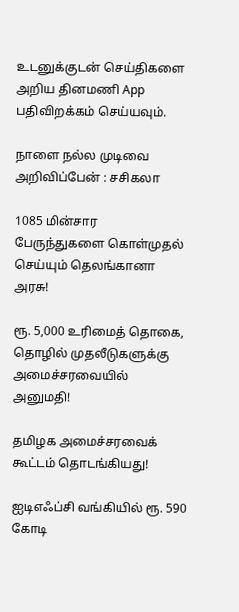உடனுக்குடன் செய்திகளை அறிய தினமணி App பதிவிறக்கம் செய்யவும்.

நாளை நல்ல முடிவை அறிவிப்பேன் : சசிகலா

1085 மின்சார பேருந்துகளை கொள்முதல் செய்யும் தெலங்கானா அரசு!

ரூ. 5,000 உரிமைத் தொகை, தொழில் முதலீடுகளுக்கு அமைச்சரவையில் அனுமதி!

தமிழக அமைச்சரவைக் கூட்டம் தொடங்கியது!

ஐடிஎஃப்சி வங்கியில் ரூ. 590 கோடி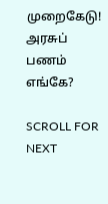முறைகேடு! அரசுப் பணம் எங்கே?

SCROLL FOR NEXT